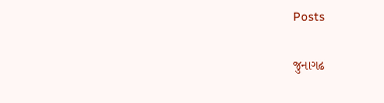Posts

જુનાગઢ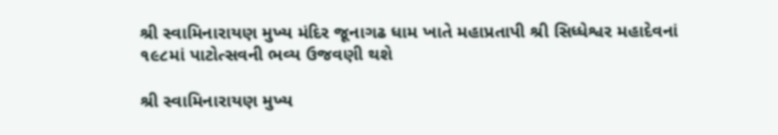શ્રી સ્વામિનારાયણ મુખ્ય મંદિર જૂનાગઢ ધામ ખાતે મહાપ્રતાપી શ્રી સિધ્ધેશ્વર મહાદેવનાં ૧૯૮માં પાટોત્સવની ભવ્ય ઉજવણી થશે

શ્રી સ્વામિનારાયણ મુખ્ય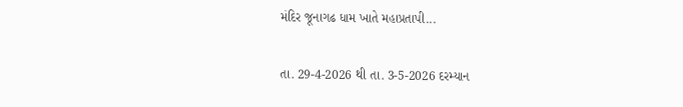મંદિર જૂનાગઢ ધામ ખાતે મહાપ્રતાપી...

તા. 29-4-2026 થી તા. 3-5-2026 દરમ્યાન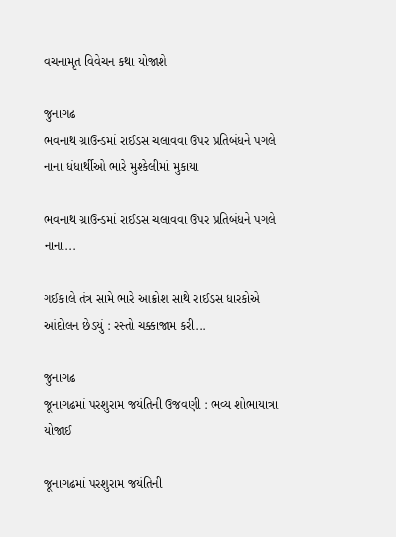વચનામૃત વિવેચન કથા યોજાશે

જુનાગઢ
ભવનાથ ગ્રાઉન્ડમાં રાઈડસ ચલાવવા ઉપર પ્રતિબંધને પગલે નાના ધંધાર્થીઓ ભારે મુશ્કેલીમાં મુકાયા

ભવનાથ ગ્રાઉન્ડમાં રાઈડસ ચલાવવા ઉપર પ્રતિબંધને પગલે નાના...

ગઈકાલે તંત્ર સામે ભારે આક્રોશ સાથે રાઈડસ ધારકોએ આંદોલન છેડયું : રસ્તો ચક્કાજામ કરી...

જુનાગઢ
જૂનાગઢમાં પરશુરામ જયંતિની ઉજવણી : ભવ્ય શોભાયાત્રા યોજાઈ

જૂનાગઢમાં પરશુરામ જયંતિની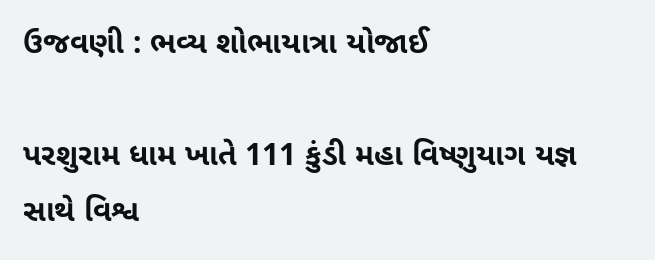ઉજવણી : ભવ્ય શોભાયાત્રા યોજાઈ

પરશુરામ ધામ ખાતે 111 કુંડી મહા વિષ્ણુયાગ યજ્ઞ સાથે વિશ્વ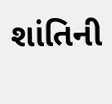શાંતિની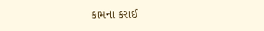કામના કરાઈ